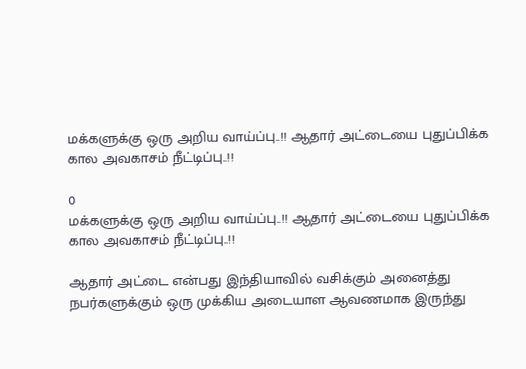மக்களுக்கு ஒரு அறிய வாய்ப்பு..!! ஆதார் அட்டையை புதுப்பிக்க கால அவகாசம் நீட்டிப்பு..!!

0
மக்களுக்கு ஒரு அறிய வாய்ப்பு..!! ஆதார் அட்டையை புதுப்பிக்க கால அவகாசம் நீட்டிப்பு..!!

ஆதார் அட்டை என்பது இந்தியாவில் வசிக்கும் அனைத்து நபர்களுக்கும் ஒரு முக்கிய அடையாள ஆவணமாக இருந்து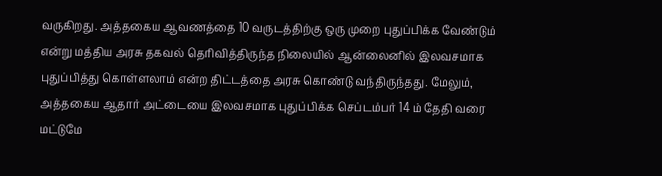வருகிறது. அத்தகைய ஆவணத்தை 10 வருடத்திற்கு ஒரு முறை புதுப்பிக்க வேண்டும் என்று மத்திய அரசு தகவல் தெரிவித்திருந்த நிலையில் ஆன்லைனில் இலவசமாக புதுப்பித்து கொள்ளலாம் என்ற திட்டத்தை அரசு கொண்டு வந்திருந்தது. மேலும், அத்தகைய ஆதார் அட்டையை இலவசமாக புதுப்பிக்க செப்டம்பர் 14 ம் தேதி வரை மட்டுமே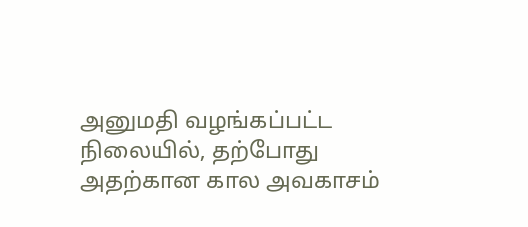அனுமதி வழங்கப்பட்ட நிலையில், தற்போது அதற்கான கால அவகாசம்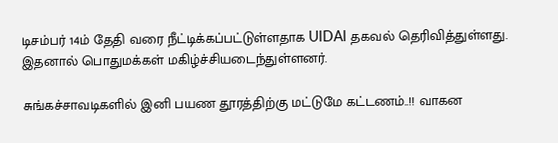டிசம்பர் 14ம் தேதி வரை நீட்டிக்கப்பட்டுள்ளதாக UIDAI தகவல் தெரிவித்துள்ளது. இதனால் பொதுமக்கள் மகிழ்ச்சியடைந்துள்ளனர்.

சுங்கச்சாவடிகளில் இனி பயண தூரத்திற்கு மட்டுமே கட்டணம்..!! வாகன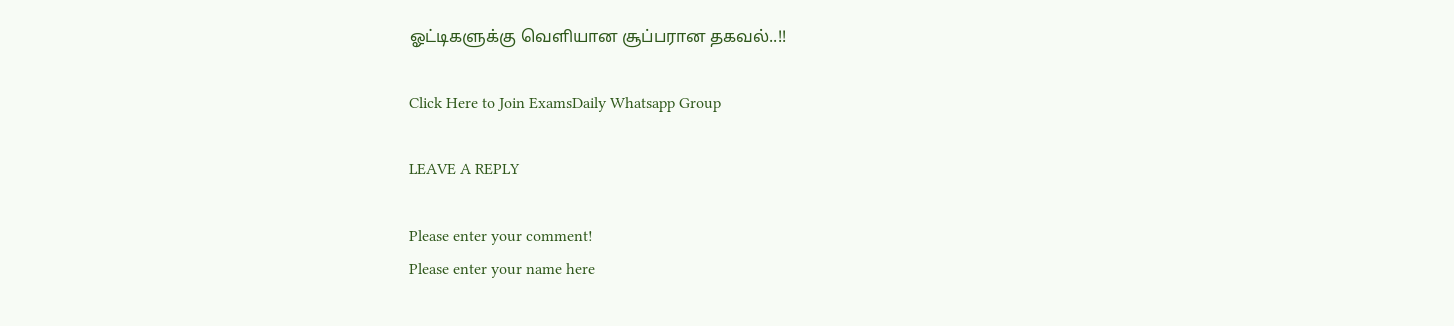ஓட்டிகளுக்கு வெளியான சூப்பரான தகவல்..!!

Click Here to Join ExamsDaily Whatsapp Group

LEAVE A REPLY

Please enter your comment!
Please enter your name here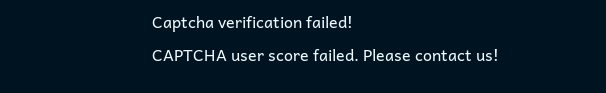Captcha verification failed!
CAPTCHA user score failed. Please contact us!